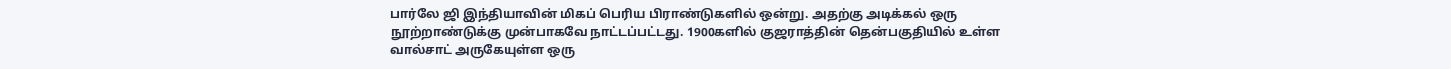பார்லே ஜி இந்தியாவின் மிகப் பெரிய பிராண்டுகளில் ஒன்று. அதற்கு அடிக்கல் ஒரு நூற்றாண்டுக்கு முன்பாகவே நாட்டப்பட்டது. 1900களில் குஜராத்தின் தென்பகுதியில் உள்ள வால்சாட் அருகேயுள்ள ஒரு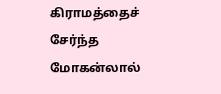கிராமத்தைச் சேர்ந்த மோகன்லால்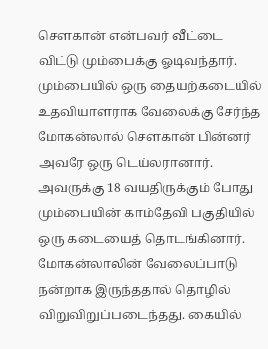சௌகான் என்பவர் வீட்டை விட்டு மும்பைக்கு ஓடிவந்தார்.
மும்பையில் ஒரு தையற்கடையில் உதவியாளராக வேலைக்கு சேர்ந்த மோகன்லால் சௌகான் பின்னர் அவரே ஒரு டெய்லரானார். அவருக்கு 18 வயதிருக்கும் போது மும்பையின் காம்தேவி பகுதியில் ஒரு கடையைத் தொடங்கினார். மோகன்லாலின் வேலைப்பாடு நன்றாக இருந்ததால் தொழில் விறுவிறுப்படைந்தது. கையில்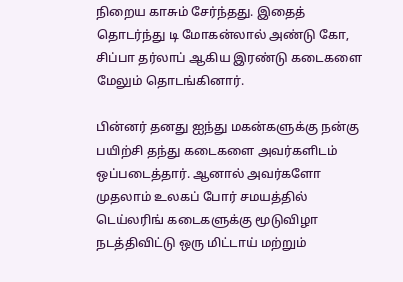நிறைய காசும் சேர்ந்தது. இதைத் தொடர்ந்து டி மோகன்லால் அண்டு கோ, சிப்பா தர்லாப் ஆகிய இரண்டு கடைகளை மேலும் தொடங்கினார்.

பின்னர் தனது ஐந்து மகன்களுக்கு நன்கு பயிற்சி தந்து கடைகளை அவர்களிடம் ஒப்படைத்தார். ஆனால் அவர்களோ முதலாம் உலகப் போர் சமயத்தில் டெய்லரிங் கடைகளுக்கு மூடுவிழா நடத்திவிட்டு ஒரு மிட்டாய் மற்றும்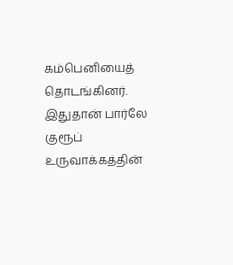கம்பெனியைத் தொடங்கினர். இதுதான் பார்லே குரூப் உருவாக்கத்தின்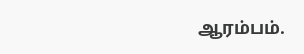ஆரம்பம்.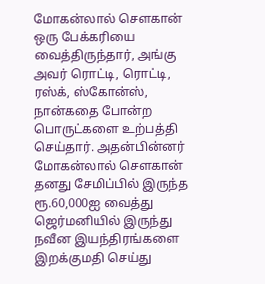மோகன்லால் சௌகான் ஒரு பேக்கரியை வைத்திருந்தார், அங்கு அவர் ரொட்டி, ரொட்டி, ரஸ்க், ஸ்கோன்ஸ், நான்கதை போன்ற பொருட்களை உற்பத்தி செய்தார். அதன்பின்னர் மோகன்லால் சௌகான் தனது சேமிப்பில் இருந்த ரூ.60,000ஐ வைத்து ஜெர்மனியில் இருந்து நவீன இயந்திரங்களை இறக்குமதி செய்து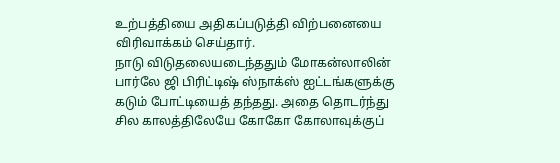உற்பத்தியை அதிகப்படுத்தி விற்பனையை விரிவாக்கம் செய்தார்.
நாடு விடுதலையடைந்ததும் மோகன்லாலின் பார்லே ஜி பிரிட்டிஷ் ஸ்நாக்ஸ் ஐட்டங்களுக்கு கடும் போட்டியைத் தந்தது. அதை தொடர்ந்து சில காலத்திலேயே கோகோ கோலாவுக்குப்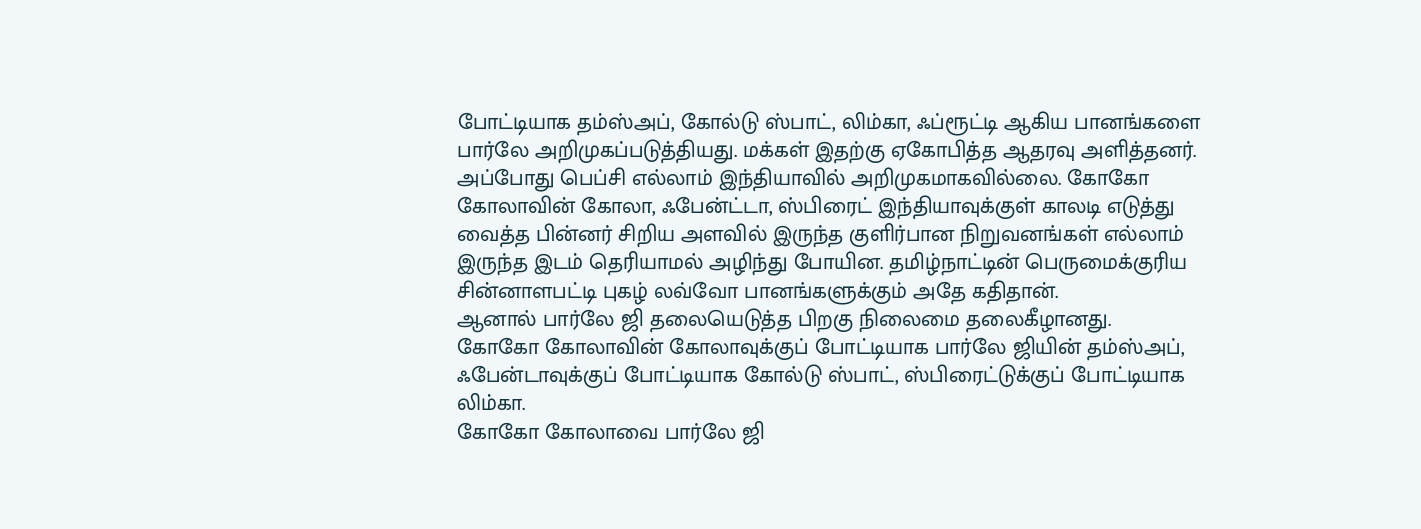போட்டியாக தம்ஸ்அப், கோல்டு ஸ்பாட், லிம்கா, ஃப்ரூட்டி ஆகிய பானங்களை பார்லே அறிமுகப்படுத்தியது. மக்கள் இதற்கு ஏகோபித்த ஆதரவு அளித்தனர்.
அப்போது பெப்சி எல்லாம் இந்தியாவில் அறிமுகமாகவில்லை. கோகோ கோலாவின் கோலா, ஃபேன்ட்டா, ஸ்பிரைட் இந்தியாவுக்குள் காலடி எடுத்து வைத்த பின்னர் சிறிய அளவில் இருந்த குளிர்பான நிறுவனங்கள் எல்லாம் இருந்த இடம் தெரியாமல் அழிந்து போயின. தமிழ்நாட்டின் பெருமைக்குரிய சின்னாளபட்டி புகழ் லவ்வோ பானங்களுக்கும் அதே கதிதான்.
ஆனால் பார்லே ஜி தலையெடுத்த பிறகு நிலைமை தலைகீழானது.
கோகோ கோலாவின் கோலாவுக்குப் போட்டியாக பார்லே ஜியின் தம்ஸ்அப், ஃபேன்டாவுக்குப் போட்டியாக கோல்டு ஸ்பாட், ஸ்பிரைட்டுக்குப் போட்டியாக லிம்கா.
கோகோ கோலாவை பார்லே ஜி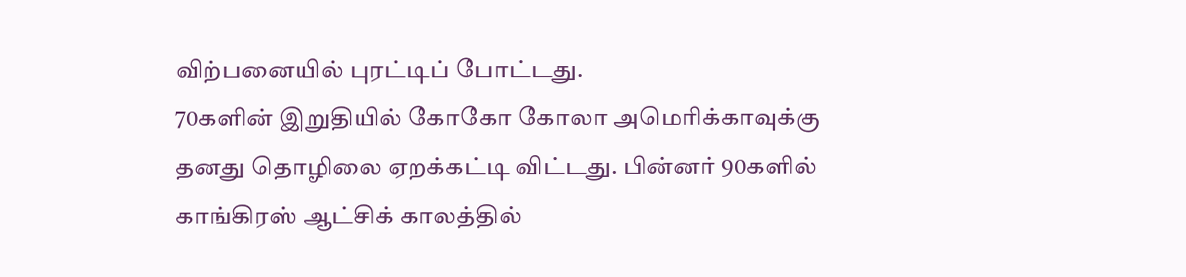விற்பனையில் புரட்டிப் போட்டது.
70களின் இறுதியில் கோகோ கோலா அமெரிக்காவுக்கு தனது தொழிலை ஏறக்கட்டி விட்டது. பின்னர் 90களில் காங்கிரஸ் ஆட்சிக் காலத்தில்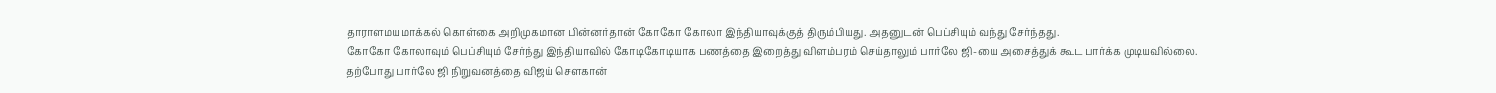தாராளமயமாக்கல் கொள்கை அறிமுகமான பின்னர்தான் கோகோ கோலா இந்தியாவுக்குத் திரும்பியது. அதனுடன் பெப்சியும் வந்து சேர்ந்தது.
கோகோ கோலாவும் பெப்சியும் சேர்ந்து இந்தியாவில் கோடிகோடியாக பணத்தை இறைத்து விளம்பரம் செய்தாலும் பார்லே ஜி-யை அசைத்துக் கூட பார்க்க முடியவில்லை.
தற்போது பார்லே ஜி நிறுவனத்தை விஜய் சௌகான்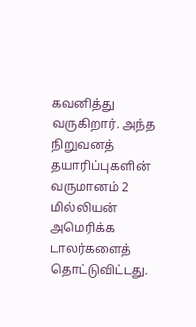கவனித்து வருகிறார். அந்த நிறுவனத் தயாரிப்புகளின் வருமானம் 2 மில்லியன் அமெரிக்க டாலர்களைத் தொட்டுவிட்டது.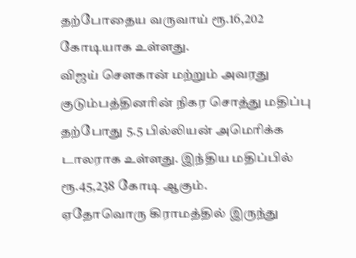தற்போதைய வருவாய் ரூ.16,202 கோடியாக உள்ளது.
விஜய் சௌகான் மற்றும் அவரது குடும்பத்தினரின் நிகர சொத்து மதிப்பு தற்போது 5.5 பில்லியன் அமெரிக்க டாலராக உள்ளது. இந்திய மதிப்பில் ரூ.45,238 கோடி ஆகும்.
ஏதோவொரு கிராமத்தில் இருந்து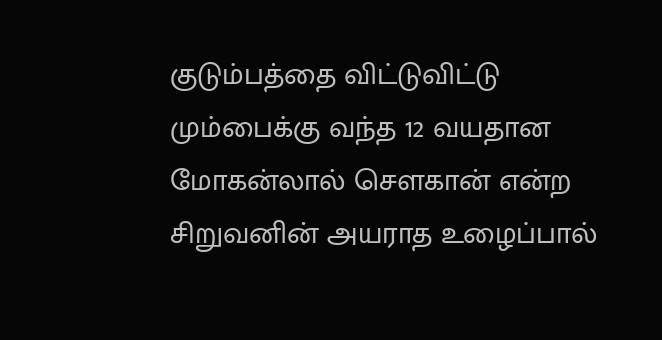குடும்பத்தை விட்டுவிட்டு மும்பைக்கு வந்த 12 வயதான மோகன்லால் சௌகான் என்ற சிறுவனின் அயராத உழைப்பால்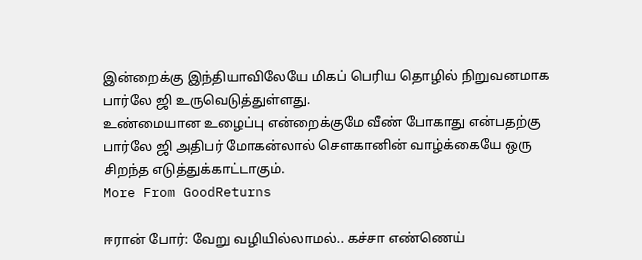இன்றைக்கு இந்தியாவிலேயே மிகப் பெரிய தொழில் நிறுவனமாக பார்லே ஜி உருவெடுத்துள்ளது.
உண்மையான உழைப்பு என்றைக்குமே வீண் போகாது என்பதற்கு பார்லே ஜி அதிபர் மோகன்லால் சௌகானின் வாழ்க்கையே ஒரு சிறந்த எடுத்துக்காட்டாகும்.
More From GoodReturns

ஈரான் போர்: வேறு வழியில்லாமல்.. கச்சா எண்ணெய்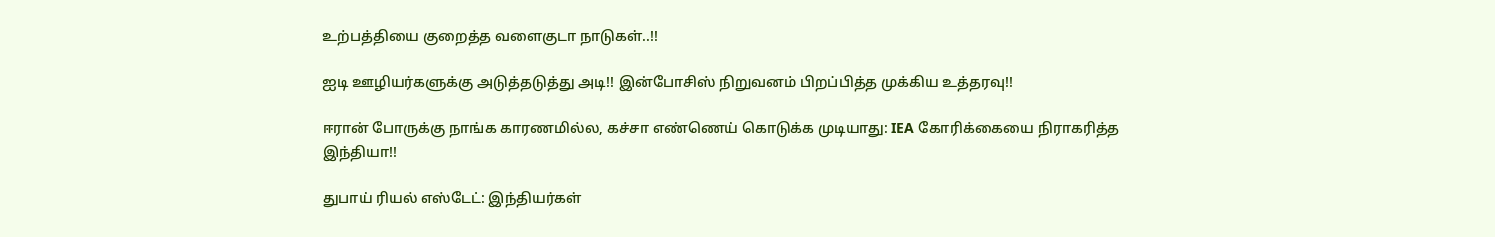உற்பத்தியை குறைத்த வளைகுடா நாடுகள்..!!

ஐடி ஊழியர்களுக்கு அடுத்தடுத்து அடி!! இன்போசிஸ் நிறுவனம் பிறப்பித்த முக்கிய உத்தரவு!!

ஈரான் போருக்கு நாங்க காரணமில்ல, கச்சா எண்ணெய் கொடுக்க முடியாது: IEA கோரிக்கையை நிராகரித்த இந்தியா!!

துபாய் ரியல் எஸ்டேட்: இந்தியர்கள்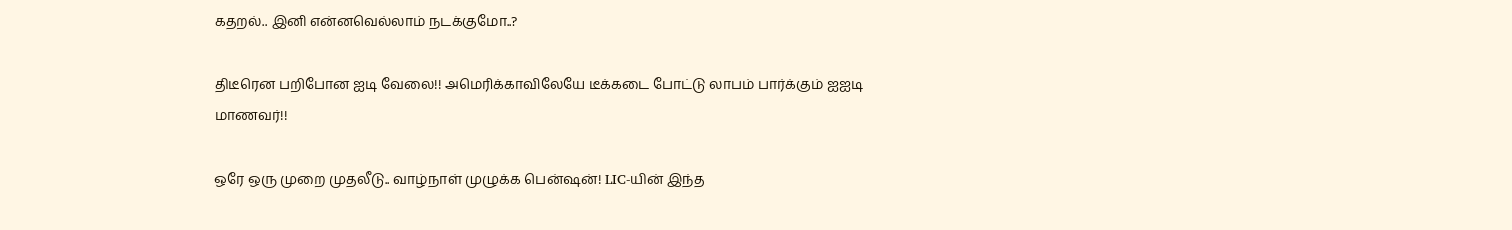கதறல்.. இனி என்னவெல்லாம் நடக்குமோ..?

திடீரென பறிபோன ஐடி வேலை!! அமெரிக்காவிலேயே டீக்கடை போட்டு லாபம் பார்க்கும் ஐஐடி மாணவர்!!

ஒரே ஒரு முறை முதலீடு.. வாழ்நாள் முழுக்க பென்ஷன்! LIC-யின் இந்த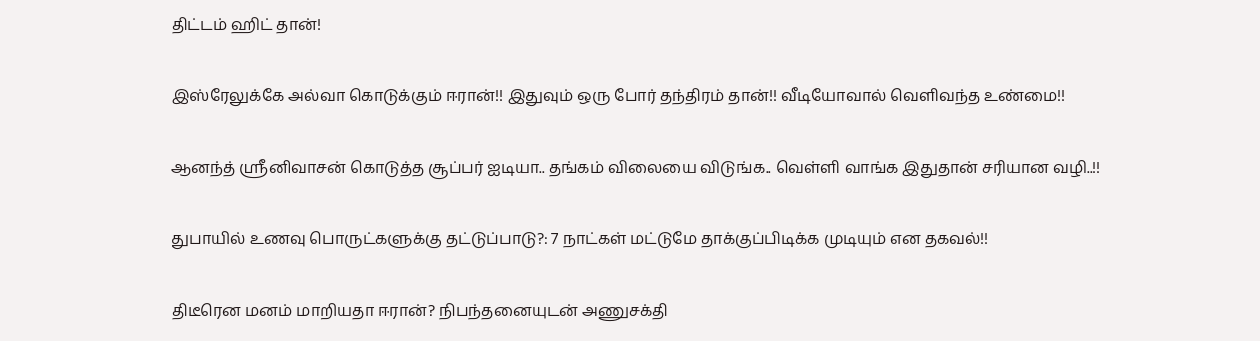திட்டம் ஹிட் தான்!

இஸ்ரேலுக்கே அல்வா கொடுக்கும் ஈரான்!! இதுவும் ஒரு போர் தந்திரம் தான்!! வீடியோவால் வெளிவந்த உண்மை!!

ஆனந்த் ஸ்ரீனிவாசன் கொடுத்த சூப்பர் ஐடியா.. தங்கம் விலையை விடுங்க.. வெள்ளி வாங்க இதுதான் சரியான வழி..!!

துபாயில் உணவு பொருட்களுக்கு தட்டுப்பாடு?: 7 நாட்கள் மட்டுமே தாக்குப்பிடிக்க முடியும் என தகவல்!!

திடீரென மனம் மாறியதா ஈரான்? நிபந்தனையுடன் அணுசக்தி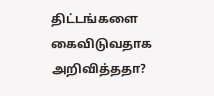திட்டங்களை கைவிடுவதாக அறிவித்ததா?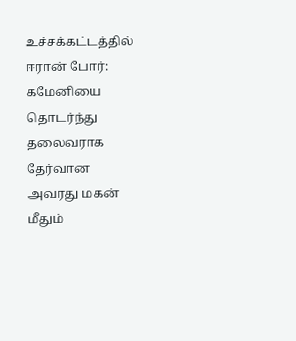உச்சக்கட்டத்தில் ஈரான் போர்: கமேனியை தொடர்ந்து தலைவராக தேர்வான அவரது மகன் மீதும்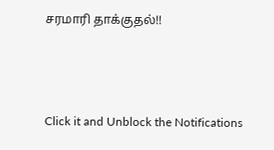சரமாரி தாக்குதல்!!



Click it and Unblock the Notifications